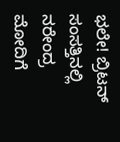ಭಲೇ! ಬ್ರಿಟನ್ ಸಂಸತ್ತಿನಲ್ಲಿ ನರೇಂದ್ರ ಮೋದಿಗೆ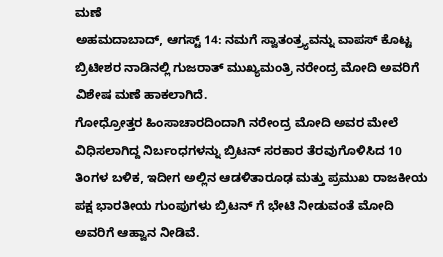ಮಣೆ
ಅಹಮದಾಬಾದ್, ಆಗಸ್ಟ್ 14: ನಮಗೆ ಸ್ವಾತಂತ್ರ್ಯವನ್ನು ವಾಪಸ್ ಕೊಟ್ಟ ಬ್ರಿಟೀಶರ ನಾಡಿನಲ್ಲಿ ಗುಜರಾತ್ ಮುಖ್ಯಮಂತ್ರಿ ನರೇಂದ್ರ ಮೋದಿ ಅವರಿಗೆ ವಿಶೇಷ ಮಣೆ ಹಾಕಲಾಗಿದೆ.
ಗೋಧ್ರೋತ್ತರ ಹಿಂಸಾಚಾರದಿಂದಾಗಿ ನರೇಂದ್ರ ಮೋದಿ ಅವರ ಮೇಲೆ ವಿಧಿಸಲಾಗಿದ್ದ ನಿರ್ಬಂಧಗಳನ್ನು ಬ್ರಿಟನ್ ಸರಕಾರ ತೆರವುಗೊಳಿಸಿದ 10 ತಿಂಗಳ ಬಳಿಕ, ಇದೀಗ ಅಲ್ಲಿನ ಆಡಳಿತಾರೂಢ ಮತ್ತು ಪ್ರಮುಖ ರಾಜಕೀಯ ಪಕ್ಷ ಭಾರತೀಯ ಗುಂಪುಗಳು ಬ್ರಿಟನ್ ಗೆ ಭೇಟಿ ನೀಡುವಂತೆ ಮೋದಿ ಅವರಿಗೆ ಆಹ್ವಾನ ನೀಡಿವೆ.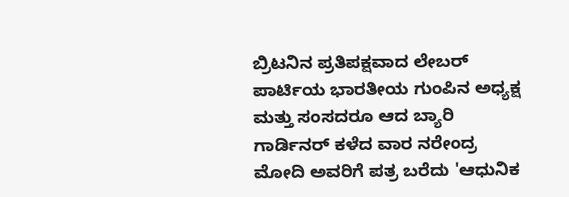ಬ್ರಿಟನಿನ ಪ್ರತಿಪಕ್ಷವಾದ ಲೇಬರ್ ಪಾರ್ಟಿಯ ಭಾರತೀಯ ಗುಂಪಿನ ಅಧ್ಯಕ್ಷ ಮತ್ತು ಸಂಸದರೂ ಆದ ಬ್ಯಾರಿ ಗಾರ್ಡಿನರ್ ಕಳೆದ ವಾರ ನರೇಂದ್ರ ಮೋದಿ ಅವರಿಗೆ ಪತ್ರ ಬರೆದು 'ಆಧುನಿಕ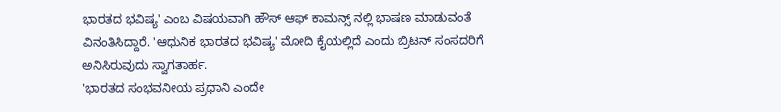ಭಾರತದ ಭವಿಷ್ಯ' ಎಂಬ ವಿಷಯವಾಗಿ ಹೌಸ್ ಆಫ್ ಕಾಮನ್ಸ್ ನಲ್ಲಿ ಭಾಷಣ ಮಾಡುವಂತೆ ವಿನಂತಿಸಿದ್ದಾರೆ. 'ಆಧುನಿಕ ಭಾರತದ ಭವಿಷ್ಯ' ಮೋದಿ ಕೈಯಲ್ಲಿದೆ ಎಂದು ಬ್ರಿಟನ್ ಸಂಸದರಿಗೆ ಅನಿಸಿರುವುದು ಸ್ವಾಗತಾರ್ಹ.
'ಭಾರತದ ಸಂಭವನೀಯ ಪ್ರಧಾನಿ ಎಂದೇ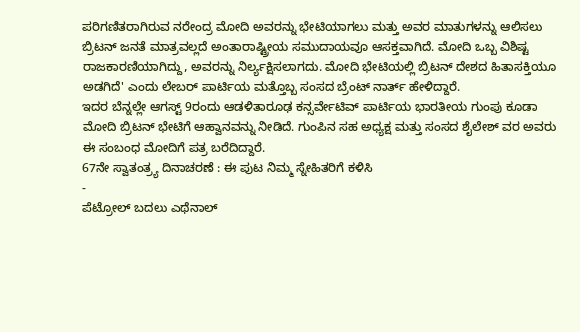ಪರಿಗಣಿತರಾಗಿರುವ ನರೇಂದ್ರ ಮೋದಿ ಅವರನ್ನು ಭೇಟಿಯಾಗಲು ಮತ್ತು ಅವರ ಮಾತುಗಳನ್ನು ಆಲಿಸಲು ಬ್ರಿಟನ್ ಜನತೆ ಮಾತ್ರವಲ್ಲದೆ ಅಂತಾರಾಷ್ಟ್ರೀಯ ಸಮುದಾಯವೂ ಆಸಕ್ತವಾಗಿದೆ. ಮೋದಿ ಒಬ್ಬ ವಿಶಿಷ್ಟ ರಾಜಕಾರಣಿಯಾಗಿದ್ದು, ಅವರನ್ನು ನಿರ್ಲ್ಯಕ್ಷಿಸಲಾಗದು. ಮೋದಿ ಭೇಟಿಯಲ್ಲಿ ಬ್ರಿಟನ್ ದೇಶದ ಹಿತಾಸಕ್ತಿಯೂ ಅಡಗಿದೆ' ಎಂದು ಲೇಬರ್ ಪಾರ್ಟಿಯ ಮತ್ತೊಬ್ಬ ಸಂಸದ ಬ್ರೆಂಟ್ ನಾರ್ತ್ ಹೇಳಿದ್ದಾರೆ.
ಇದರ ಬೆನ್ನಲ್ಲೇ ಆಗಸ್ಟ್ 9ರಂದು ಆಡಳಿತಾರೂಢ ಕನ್ಸರ್ವೇಟಿವ್ ಪಾರ್ಟಿಯ ಭಾರತೀಯ ಗುಂಪು ಕೂಡಾ ಮೋದಿ ಬ್ರಿಟನ್ ಭೇಟಿಗೆ ಆಹ್ವಾನವನ್ನು ನೀಡಿದೆ. ಗುಂಪಿನ ಸಹ ಅಧ್ಯಕ್ಷ ಮತ್ತು ಸಂಸದ ಶೈಲೇಶ್ ವರ ಅವರು ಈ ಸಂಬಂಧ ಮೋದಿಗೆ ಪತ್ರ ಬರೆದಿದ್ದಾರೆ.
67ನೇ ಸ್ವಾತಂತ್ರ್ಯ ದಿನಾಚರಣೆ : ಈ ಪುಟ ನಿಮ್ಮ ಸ್ನೇಹಿತರಿಗೆ ಕಳಿಸಿ
-
ಪೆಟ್ರೋಲ್ ಬದಲು ಎಥೆನಾಲ್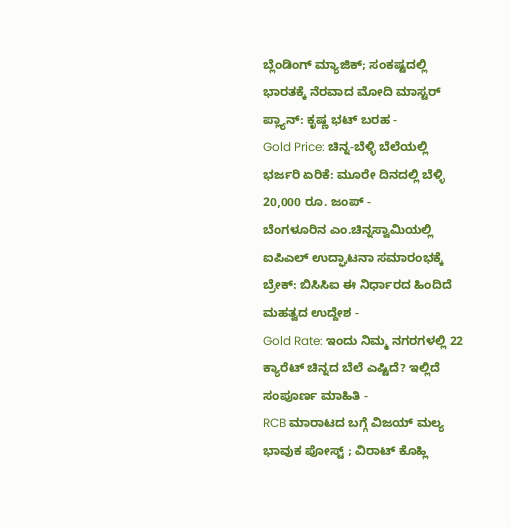ಬ್ಲೆಂಡಿಂಗ್ ಮ್ಯಾಜಿಕ್; ಸಂಕಷ್ಟದಲ್ಲಿ ಭಾರತಕ್ಕೆ ನೆರವಾದ ಮೋದಿ ಮಾಸ್ಟರ್ ಪ್ಲ್ಯಾನ್: ಕೃಷ್ಣ ಭಟ್ ಬರಹ -
Gold Price: ಚಿನ್ನ-ಬೆಳ್ಳಿ ಬೆಲೆಯಲ್ಲಿ ಭರ್ಜರಿ ಏರಿಕೆ: ಮೂರೇ ದಿನದಲ್ಲಿ ಬೆಳ್ಳಿ 20,000 ರೂ. ಜಂಪ್ -
ಬೆಂಗಳೂರಿನ ಎಂ.ಚಿನ್ನಸ್ವಾಮಿಯಲ್ಲಿ ಐಪಿಎಲ್ ಉದ್ಘಾಟನಾ ಸಮಾರಂಭಕ್ಕೆ ಬ್ರೇಕ್: ಬಿಸಿಸಿಐ ಈ ನಿರ್ಧಾರದ ಹಿಂದಿದೆ ಮಹತ್ವದ ಉದ್ದೇಶ -
Gold Rate: ಇಂದು ನಿಮ್ಮ ನಗರಗಳಲ್ಲಿ 22 ಕ್ಯಾರೆಟ್ ಚಿನ್ನದ ಬೆಲೆ ಎಷ್ಟಿದೆ? ಇಲ್ಲಿದೆ ಸಂಪೂರ್ಣ ಮಾಹಿತಿ -
RCB ಮಾರಾಟದ ಬಗ್ಗೆ ವಿಜಯ್ ಮಲ್ಯ ಭಾವುಕ ಪೋಸ್ಟ್ ; ವಿರಾಟ್ ಕೊಹ್ಲಿ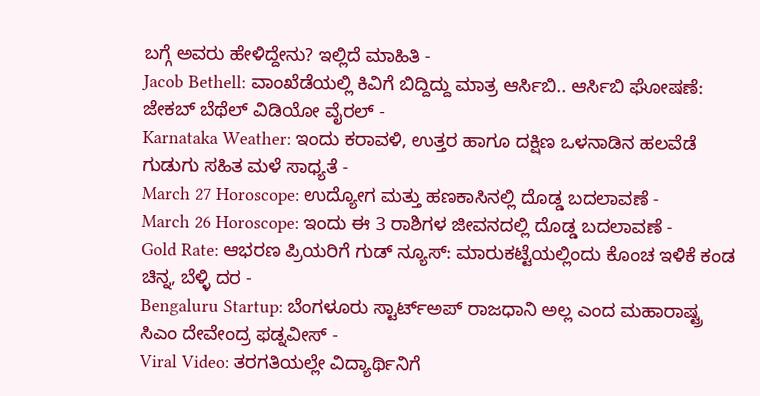ಬಗ್ಗೆ ಅವರು ಹೇಳಿದ್ದೇನು? ಇಲ್ಲಿದೆ ಮಾಹಿತಿ -
Jacob Bethell: ವಾಂಖೆಡೆಯಲ್ಲಿ ಕಿವಿಗೆ ಬಿದ್ದಿದ್ದು ಮಾತ್ರ ಆರ್ಸಿಬಿ.. ಆರ್ಸಿಬಿ ಘೋಷಣೆ: ಜೇಕಬ್ ಬೆಥೆಲ್ ವಿಡಿಯೋ ವೈರಲ್ -
Karnataka Weather: ಇಂದು ಕರಾವಳಿ, ಉತ್ತರ ಹಾಗೂ ದಕ್ಷಿಣ ಒಳನಾಡಿನ ಹಲವೆಡೆ ಗುಡುಗು ಸಹಿತ ಮಳೆ ಸಾಧ್ಯತೆ -
March 27 Horoscope: ಉದ್ಯೋಗ ಮತ್ತು ಹಣಕಾಸಿನಲ್ಲಿ ದೊಡ್ಡ ಬದಲಾವಣೆ -
March 26 Horoscope: ಇಂದು ಈ 3 ರಾಶಿಗಳ ಜೀವನದಲ್ಲಿ ದೊಡ್ಡ ಬದಲಾವಣೆ -
Gold Rate: ಆಭರಣ ಪ್ರಿಯರಿಗೆ ಗುಡ್ ನ್ಯೂಸ್: ಮಾರುಕಟ್ಟೆಯಲ್ಲಿಂದು ಕೊಂಚ ಇಳಿಕೆ ಕಂಡ ಚಿನ್ನ, ಬೆಳ್ಳಿ ದರ -
Bengaluru Startup: ಬೆಂಗಳೂರು ಸ್ಟಾರ್ಟ್ಅಪ್ ರಾಜಧಾನಿ ಅಲ್ಲ ಎಂದ ಮಹಾರಾಷ್ಟ್ರ ಸಿಎಂ ದೇವೇಂದ್ರ ಫಡ್ನವೀಸ್ -
Viral Video: ತರಗತಿಯಲ್ಲೇ ವಿದ್ಯಾರ್ಥಿನಿಗೆ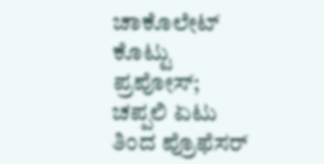ಚಾಕೊಲೇಟ್ ಕೊಟ್ಟು ಪ್ರಪೋಸ್; ಚಪ್ಪಲಿ ಏಟು ತಿಂದ ಪ್ರೊಫೆಸರ್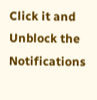Click it and Unblock the Notifications